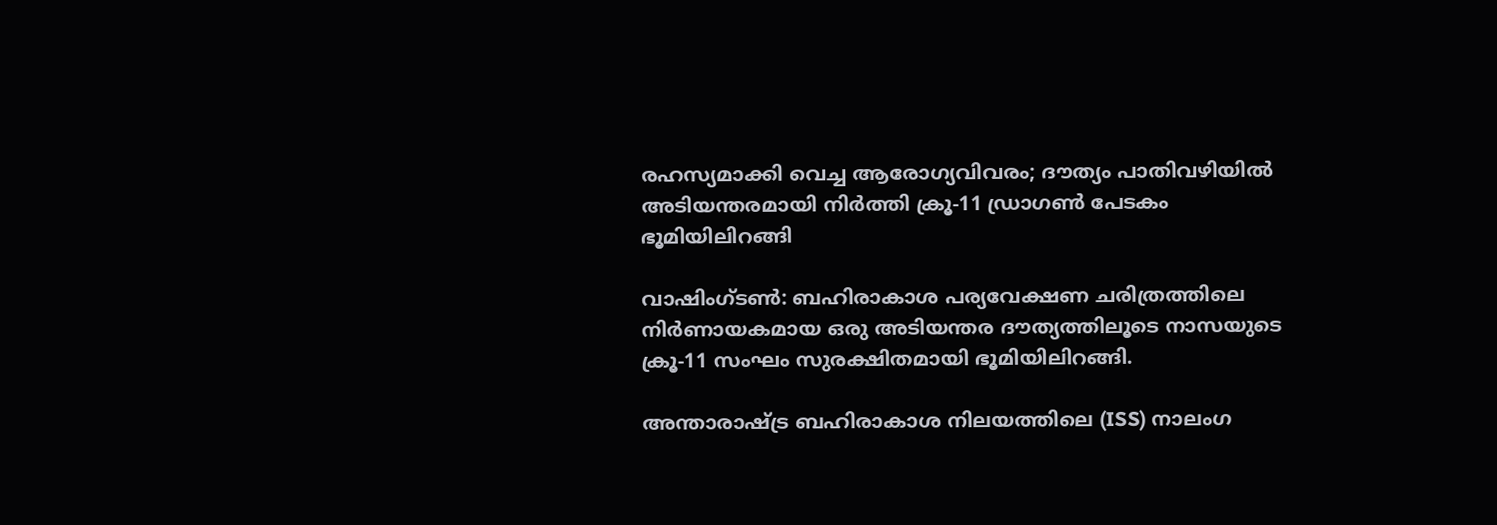രഹസ്യമാക്കി വെച്ച ആരോഗ്യവിവരം; ദൗത്യം പാതിവഴിയിൽ അടിയന്തരമായി നിർത്തി ക്രൂ-11 ഡ്രാഗണ്‍ പേടകം ഭൂമിയിലിറങ്ങി

വാഷിംഗ്ടൺ: ബഹിരാകാശ പര്യവേക്ഷണ ചരിത്രത്തിലെ നിർ‌ണായകമായ ഒരു അടിയന്തര ദൗത്യത്തിലൂടെ നാസയുടെ ക്രൂ-11 സംഘം സുരക്ഷിതമായി ഭൂമിയിലിറങ്ങി.

അന്താരാഷ്‌ട്ര ബഹിരാകാശ നിലയത്തിലെ (ISS) നാലംഗ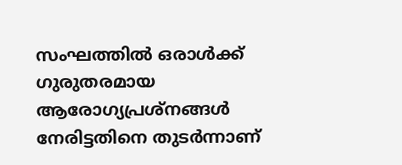സംഘത്തിൽ ഒരാൾക്ക് ഗുരുതരമായ ആരോഗ്യപ്രശ്‌നങ്ങൾ നേരിട്ടതിനെ തുടർന്നാണ്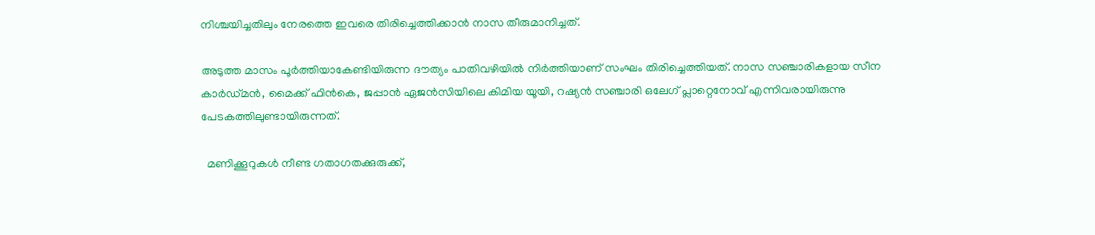നിശ്ചയിച്ചതിലും നേരത്തെ ഇവരെ തിരിച്ചെത്തിക്കാൻ നാസ തീരുമാനിച്ചത്.

അടുത്ത മാസം പൂർത്തിയാകേണ്ടിയിരുന്ന ദൗത്യം പാതിവഴിയിൽ നിർത്തിയാണ് സംഘം തിരിച്ചെത്തിയത്. നാസ സഞ്ചാരികളായ സീന കാർഡ്മൻ, മൈക്ക് ഫിൻകെ, ജപ്പാൻ ഏജൻസിയിലെ കിമിയ യൂയി, റഷ്യൻ സഞ്ചാരി ഒലേഗ് പ്ലാറ്റെനോവ് എന്നിവരായിരുന്നു പേടകത്തിലുണ്ടായിരുന്നത്.

  മണിക്കൂറുകൾ നീണ്ട ഗതാഗതക്കുരുക്ക്,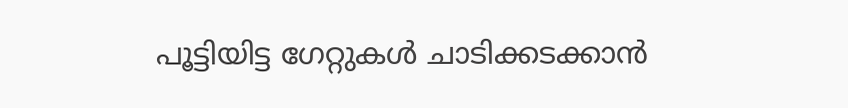പൂട്ടിയിട്ട ഗേറ്റുകൾ ചാടിക്കടക്കാൻ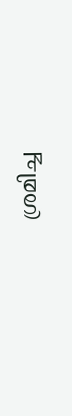ശ്രമിച്ച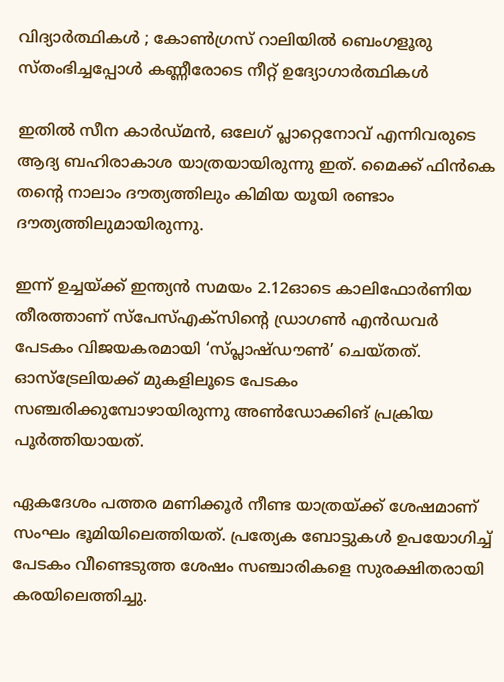വിദ്യാർത്ഥികൾ ; കോൺഗ്രസ് റാലിയിൽ ബെംഗളൂരു സ്തംഭിച്ചപ്പോൾ കണ്ണീരോടെ നീറ്റ് ഉദ്യോഗാർത്ഥികൾ

ഇതിൽ സീന കാർഡ്മൻ, ഒലേഗ് പ്ലാറ്റെനോവ് എന്നിവരുടെ ആദ്യ ബഹിരാകാശ യാത്രയായിരുന്നു ഇത്. മൈക്ക് ഫിൻകെ തന്റെ നാലാം ദൗത്യത്തിലും കിമിയ യൂയി രണ്ടാം ദൗത്യത്തിലുമായിരുന്നു.

ഇന്ന് ഉച്ചയ്ക്ക് ഇന്ത്യൻ സമയം 2.12ഓടെ കാലിഫോർണിയ തീരത്താണ് സ്പേസ്‌എക്‌സിന്‍റെ ഡ്രാഗൺ എൻഡവർ പേടകം വിജയകരമായി ‘സ്പ്ലാഷ്‌ഡൗൺ’ ചെയ്തത്. ഓസ്‌ട്രേലിയക്ക് മുകളിലൂടെ പേടകം സഞ്ചരിക്കുമ്പോഴായിരുന്നു അൺഡോക്കിങ് പ്രക്രിയ പൂർത്തിയായത്.

ഏകദേശം പത്തര മണിക്കൂർ നീണ്ട യാത്രയ്ക്ക് ശേഷമാണ് സംഘം ഭൂമിയിലെത്തിയത്. പ്രത്യേക ബോട്ടുകൾ ഉപയോഗിച്ച് പേടകം വീണ്ടെടുത്ത ശേഷം സഞ്ചാരികളെ സുരക്ഷിതരായി കരയിലെത്തിച്ചു.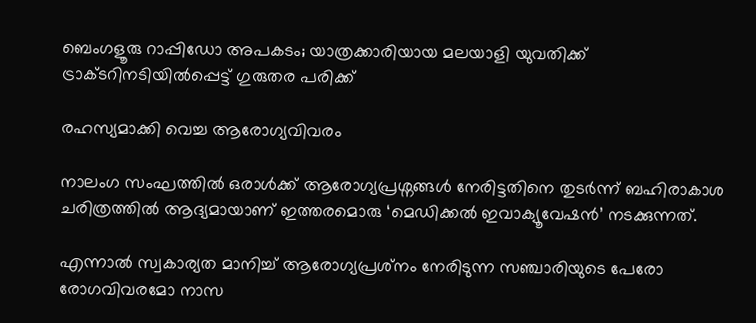ബെംഗളൂരു റാപ്പിഡോ അപകടം; യാത്രക്കാരിയായ മലയാളി യുവതിക്ക് ട്രാക്ടറിനടിയിൽപ്പെട്ട് ഗുരുതര പരിക്ക്

രഹസ്യമാക്കി വെച്ച ആരോഗ്യവിവരം

നാലംഗ സംഘത്തിൽ ഒരാൾക്ക് ആരോഗ്യപ്രശ്നങ്ങൾ നേരിട്ടതിനെ തുടർന്ന് ബഹിരാകാശ ചരിത്രത്തിൽ ആദ്യമായാണ് ഇത്തരമൊരു ‘മെഡിക്കൽ ഇവാക്യൂവേഷൻ’ നടക്കുന്നത്.

എന്നാൽ സ്വകാര്യത മാനിച്ച് ആരോഗ്യപ്രശ്‌നം നേരിടുന്ന സഞ്ചാരിയുടെ പേരോ രോഗവിവരമോ നാസ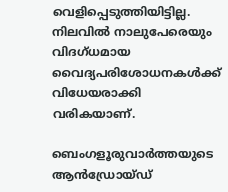വെളിപ്പെടുത്തിയിട്ടില്ല. നിലവിൽ നാലുപേരെയും വിദഗ്ധമായ വൈദ്യപരിശോധനകൾക്ക് വിധേയരാക്കി വരികയാണ്.

ബെംഗളൂരുവാർത്തയുടെ ആൻഡ്രോയ്ഡ്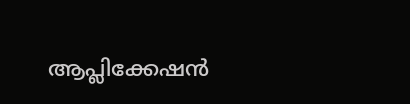ആപ്ലിക്കേഷൻ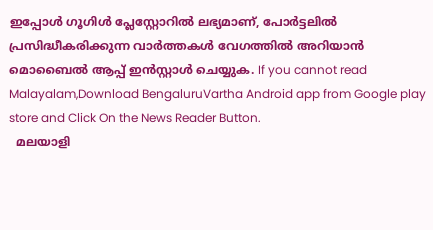ഇപ്പോൾ ഗൂഗിൾ പ്ലേസ്റ്റോറിൽ ലഭ്യമാണ്, പോർട്ടലിൽ പ്രസിദ്ധീകരിക്കുന്ന വാർത്തകൾ വേഗത്തിൽ അറിയാൻ മൊബൈൽ ആപ്പ് ഇൻസ്റ്റാൾ ചെയ്യുക. If you cannot read Malayalam,Download BengaluruVartha Android app from Google play store and Click On the News Reader Button.
  മലയാളി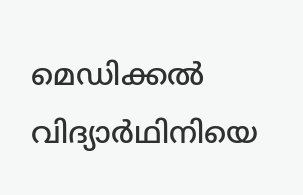മെഡിക്കൽ വിദ്യാർഥിനിയെ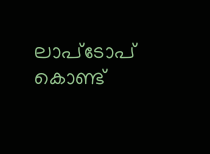ലാപ്ടോപ് കൊണ്ട്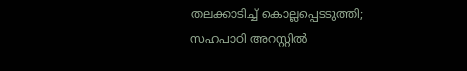തലക്കാടിച്ച് കൊല്ലപ്പെടടുത്തി; സഹപാഠി അറസ്റ്റിൽ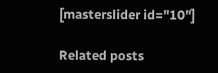[masterslider id="10"]

Related posts